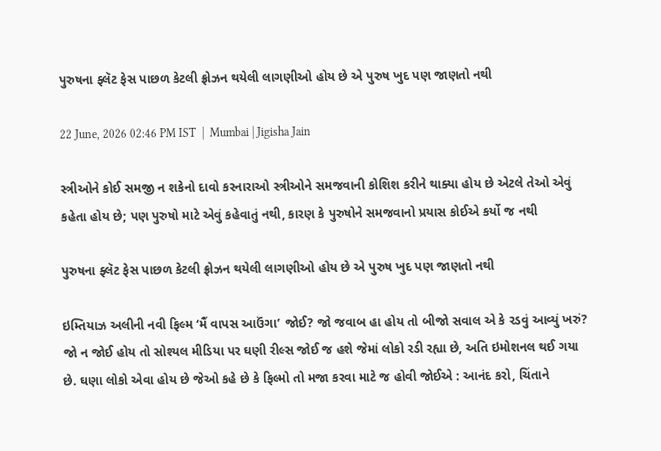પુરુષના ફ્લૅટ ફેસ પાછળ કેટલી ફ્રોઝન થયેલી લાગણીઓ હોય છે એ પુરુષ ખુદ પણ જાણતો નથી

22 June, 2026 02:46 PM IST  |  Mumbai | Jigisha Jain

સ્ત્રીઓને કોઈ સમજી ન શકેનો દાવો કરનારાઓ સ્ત્રીઓને સમજવાની કોશિશ કરીને થાક્યા હોય છે એટલે તેઓ એવું કહેતા હોય છે; પણ પુરુષો માટે એવું કહેવાતું નથી, કારણ કે પુરુષોને સમજવાનો પ્રયાસ કોઈએ કર્યો જ નથી

પુરુષના ફ્લૅટ ફેસ પાછળ કેટલી ફ્રોઝન થયેલી લાગણીઓ હોય છે એ પુરુષ ખુદ પણ જાણતો નથી

ઇમ્તિયાઝ અલીની નવી ફિલ્મ ‘મૈં વાપસ આઉંગા’ જોઈ? જો જવાબ હા હોય તો બીજો સવાલ એ કે રડવું આવ્યું ખરું? જો ન જોઈ હોય તો સોશ્યલ મીડિયા પર ઘણી રીલ્સ જોઈ જ હશે જેમાં લોકો રડી રહ્યા છે, અતિ ઇમોશનલ થઈ ગયા છે. ઘણા લોકો એવા હોય છે જેઓ કહે છે કે ફિલ્મો તો મજા કરવા માટે જ હોવી જોઈએ : આનંદ કરો, ચિંતાને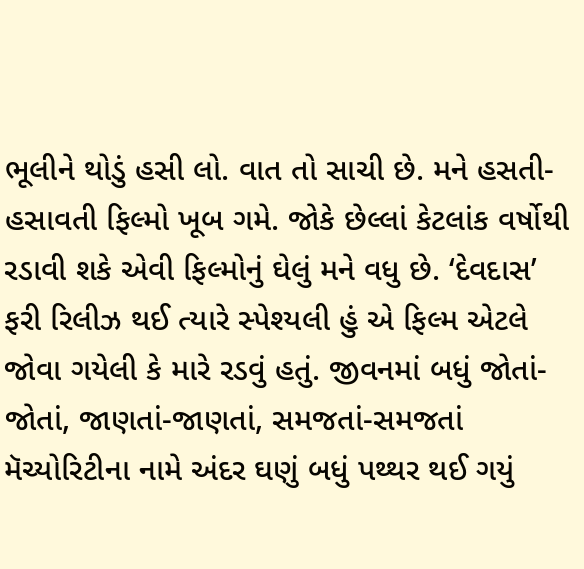ભૂલીને થોડું હસી લો. વાત તો સાચી છે. મને હસતી-હસાવતી ફિલ્મો ખૂબ ગમે. જોકે છેલ્લાં કેટલાંક વર્ષોથી રડાવી શકે એવી ફિલ્મોનું ઘેલું મને વધુ છે. ‘દેવદાસ’ ફરી રિલીઝ થઈ ત્યારે સ્પેશ્યલી હું એ ફિલ્મ એટલે જોવા ગયેલી કે મારે રડવું હતું. જીવનમાં બધું જોતાં-જોતાં, જાણતાં-જાણતાં, સમજતાં-સમજતાં મૅચ્યોરિટીના નામે અંદર ઘણું બધું પથ્થર થઈ ગયું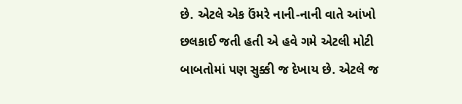છે. એટલે એક ઉંમરે નાની-નાની વાતે આંખો છલકાઈ જતી હતી એ હવે ગમે એટલી મોટી બાબતોમાં પણ સુક્કી જ દેખાય છે. એટલે જ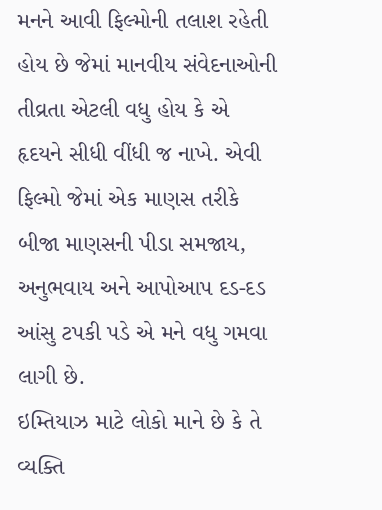મનને આવી ફિલ્મોની તલાશ રહેતી હોય છે જેમાં માનવીય સંવેદનાઓની તીવ્રતા એટલી વધુ હોય કે એ હૃદયને સીધી વીંધી જ નાખે. એવી ફિલ્મો જેમાં એક માણસ તરીકે બીજા માણસની પીડા સમજાય, અનુભવાય અને આપોઆપ દડ-દડ આંસુ ટપકી પડે એ મને વધુ ગમવા લાગી છે.
ઇમ્તિયાઝ માટે લોકો માને છે કે તે વ્યક્તિ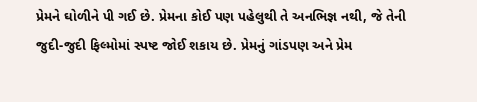પ્રેમને ઘોળીને પી ગઈ છે. પ્રેમના કોઈ પણ પહેલુથી તે અનભિજ્ઞ નથી, જે તેની જુદી-જુદી ફિલ્મોમાં સ્પષ્ટ જોઈ શકાય છે. પ્રેમનું ગાંડપણ અને પ્રેમ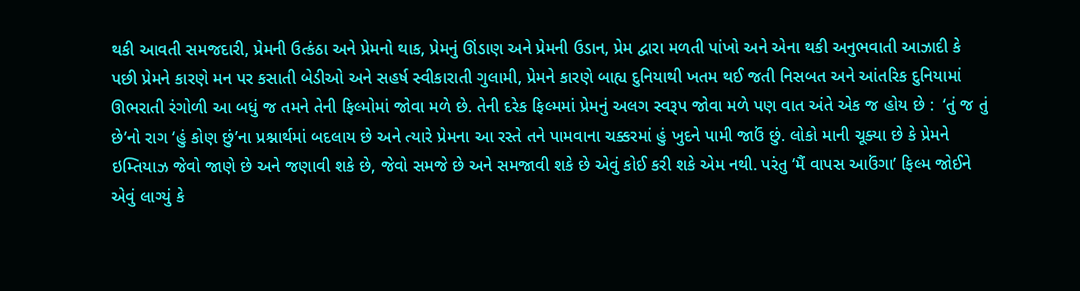થકી આવતી સમજદારી, પ્રેમની ઉત્કંઠા અને પ્રેમનો થાક, પ્રેમનું ઊંડાણ અને પ્રેમની ઉડાન, પ્રેમ દ્વારા મળતી પાંખો અને એના થકી અનુભવાતી આઝાદી કે પછી પ્રેમને કારણે મન પર કસાતી બેડીઓ અને સહર્ષ સ્વીકારાતી ગુલામી, પ્રેમને કારણે બાહ્ય દુનિયાથી ખતમ થઈ જતી નિસબત અને આંતરિક દુનિયામાં ઊભરાતી રંગોળી આ બધું જ તમને તેની ફિલ્મોમાં જોવા મળે છે. તેની દરેક ફિલ્મમાં પ્રેમનું અલગ સ્વરૂપ જોવા મળે પણ વાત અંતે એક જ હોય છે :  ‘તું જ તું છે’નો રાગ ‘હું કોણ છું’ના પ્રશ્નાર્થમાં બદલાય છે અને ત્યારે પ્રેમના આ રસ્તે તને પામવાના ચક્કરમાં હું ખુદને પામી જાઉં છું. લોકો માની ચૂક્યા છે કે પ્રેમને ઇમ્તિયાઝ જેવો જાણે છે અને જણાવી શકે છે, જેવો સમજે છે અને સમજાવી શકે છે એવું કોઈ કરી શકે એમ નથી. પરંતુ ‘મૈં વાપસ આઉંગા’ ફિલ્મ જોઈને એવું લાગ્યું કે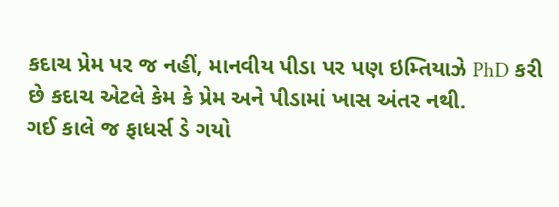કદાચ પ્રેમ પર જ નહીં, માનવીય પીડા પર પણ ઇમ્તિયાઝે PhD કરી છે કદાચ એટલે કેમ કે પ્રેમ અને પીડામાં ખાસ અંતર નથી.
ગઈ કાલે જ ફાધર્સ ડે ગયો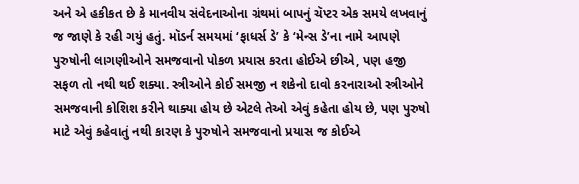અને એ હકીકત છે કે માનવીય સંવેદનાઓના ગ્રંથમાં બાપનું ચૅપ્ટર એક સમયે લખવાનું જ જાણે કે રહી ગયું હતું. મૉડર્ન સમયમાં ‘ફાધર્સ ડે’ કે ‘મેન્સ ડે’ના નામે આપણે પુરુષોની લાગણીઓને સમજવાનો પોકળ પ્રયાસ કરતા હોઈએ છીએ, પણ હજી સફળ તો નથી થઈ શક્યા. સ્ત્રીઓને કોઈ સમજી ન શકેનો દાવો કરનારાઓ સ્ત્રીઓને સમજવાની કોશિશ કરીને થાક્યા હોય છે એટલે તેઓ એવું કહેતા હોય છે, પણ પુરુષો માટે એવું કહેવાતું નથી કારણ કે પુરુષોને સમજવાનો પ્રયાસ જ કોઈએ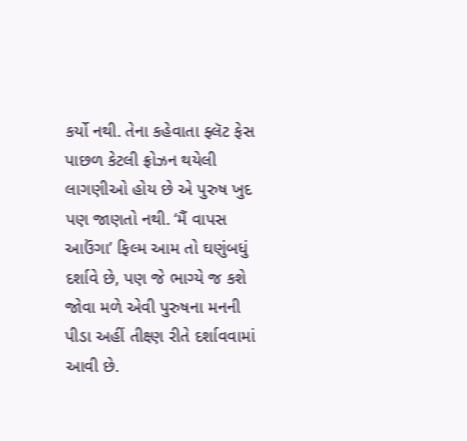કર્યો નથી. તેના કહેવાતા ફ્લૅટ ફેસ પાછળ કેટલી ફ્રોઝન થયેલી લાગણીઓ હોય છે એ પુરુષ ખુદ પણ જાણતો નથી. ‘મૈં વાપસ આઉંગા’ ફિલ્મ આમ તો ઘણુંબધું દર્શાવે છે, પણ જે ભાગ્યે જ કશે જોવા મળે એવી પુરુષના મનની પીડા અહીં તીક્ષ્ણ રીતે દર્શાવવામાં આવી છે.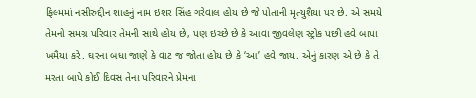ફિલ્મમાં નસીરુદ્દીન શાહનું નામ ઇશર સિંહ ગરેવાલ હોય છે જે પોતાની મૃત્યુશૈયા પર છે. એ સમયે તેમનો સમગ્ર પરિવાર તેમની સાથે હોય છે, પણ ઇચ્છે છે કે આવા જીવલેણ સ્ટ્રોક પછી હવે બાપા ખમૈયા કરે. ઘરના બધા જાણે કે વાટ જ જોતા હોય છે કે ‘આ’ હવે જાય. એનું કારણ એ છે કે તે મરતા બાપે કોઈ દિવસ તેના પરિવારને પ્રેમના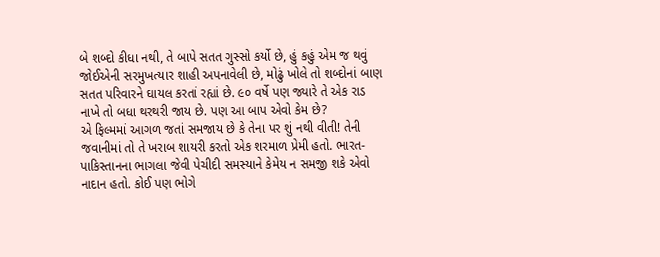બે શબ્દો કીધા નથી, તે બાપે સતત ગુસ્સો કર્યો છે, હું કહું એમ જ થવું જોઈએની સરમુખત્યાર શાહી અપનાવેલી છે, મોઢું ખોલે તો શબ્દોનાં બાણ સતત પરિવારને ઘાયલ કરતાં રહ્યાં છે. ૯૦ વર્ષે પણ જ્યારે તે એક રાડ નાખે તો બધા થરથરી જાય છે. પણ આ બાપ એવો કેમ છે?
એ ફિલ્મમાં આગળ જતાં સમજાય છે કે તેના પર શું નથી વીતી! તેની જવાનીમાં તો તે ખરાબ શાયરી કરતો એક શરમાળ પ્રેમી હતો. ભારત-પાકિસ્તાનના ભાગલા જેવી પેચીદી સમસ્યાને કેમેય ન સમજી શકે એવો નાદાન હતો. કોઈ પણ ભોગે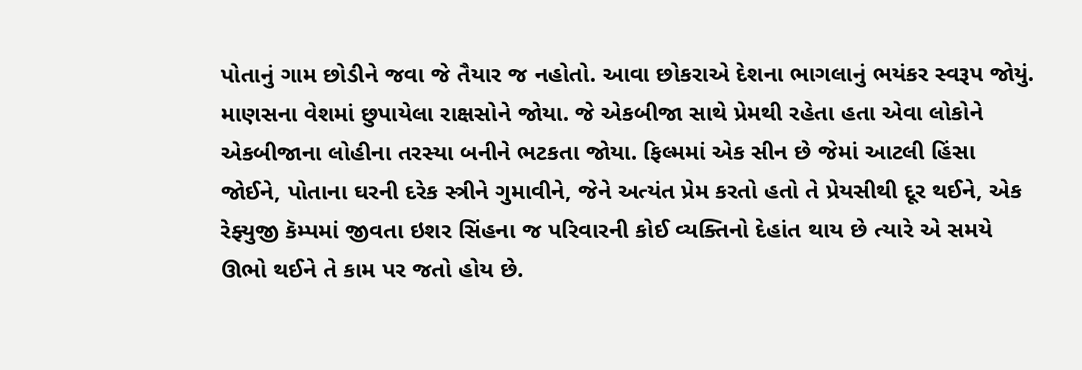પોતાનું ગામ છોડીને જવા જે તૈયાર જ નહોતો. આવા છોકરાએ દેશના ભાગલાનું ભયંકર સ્વરૂપ જોયું. માણસના વેશમાં છુપાયેલા રાક્ષસોને જોયા. જે એકબીજા સાથે પ્રેમથી રહેતા હતા એવા લોકોને એકબીજાના લોહીના તરસ્યા બનીને ભટકતા જોયા. ફિલ્મમાં એક સીન છે જેમાં આટલી હિંસા જોઈને, પોતાના ઘરની દરેક સ્ત્રીને ગુમાવીને, જેને અત્યંત પ્રેમ કરતો હતો તે પ્રેયસીથી દૂર થઈને, એક રેફ્યુજી કૅમ્પમાં જીવતા ઇશર સિંહના જ પરિવારની કોઈ વ્યક્તિનો દેહાંત થાય છે ત્યારે એ સમયે ઊભો થઈને તે કામ પર જતો હોય છે.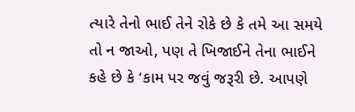ત્યારે તેનો ભાઈ તેને રોકે છે કે તમે આ સમયે તો ન જાઓ, પણ તે ખિજાઈને તેના ભાઈને કહે છે કે ‘કામ પર જવું જરૂરી છે. આપણે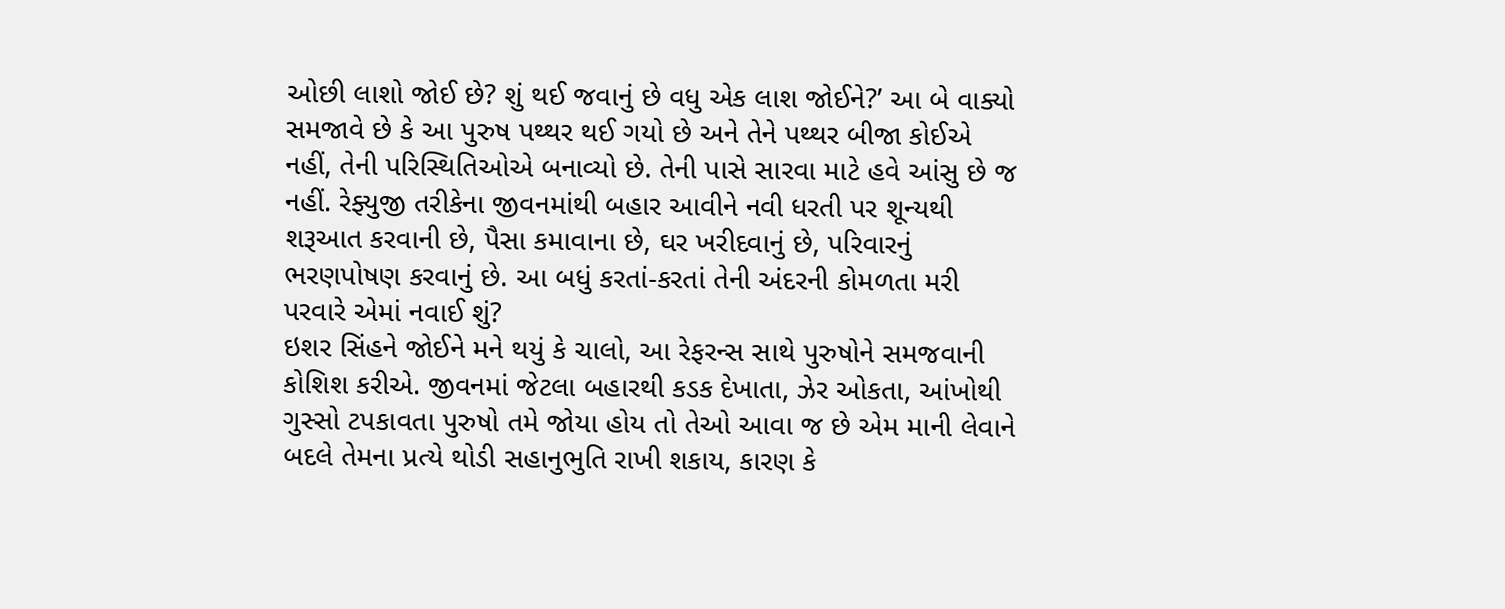ઓછી લાશો જોઈ છે? શું થઈ જવાનું છે વધુ એક લાશ જોઈને?’ આ બે વાક્યો સમજાવે છે કે આ પુરુષ પથ્થર થઈ ગયો છે અને તેને પથ્થર બીજા કોઈએ નહીં, તેની પરિસ્થિતિઓએ બનાવ્યો છે. તેની પાસે સારવા માટે હવે આંસુ છે જ નહીં. રેફ્યુજી તરીકેના જીવનમાંથી બહાર આવીને નવી ધરતી પર શૂન્યથી શરૂઆત કરવાની છે, પૈસા કમાવાના છે, ઘર ખરીદવાનું છે, પરિવારનું ભરણપોષણ કરવાનું છે. આ બધું કરતાં-કરતાં તેની અંદરની કોમળતા મરી પરવારે એમાં નવાઈ શું?
ઇશર સિંહને જોઈને મને થયું કે ચાલો, આ રેફરન્સ સાથે પુરુષોને સમજવાની કોશિશ કરીએ. જીવનમાં જેટલા બહારથી કડક દેખાતા, ઝેર ઓકતા, આંખોથી ગુસ્સો ટપકાવતા પુરુષો તમે જોયા હોય તો તેઓ આવા જ છે એમ માની લેવાને બદલે તેમના પ્રત્યે થોડી સહાનુભુતિ રાખી શકાય, કારણ કે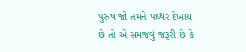પુરુષ જો તમને પથ્થર દેખાય છે તો એ સમજવું જરૂરી છે કે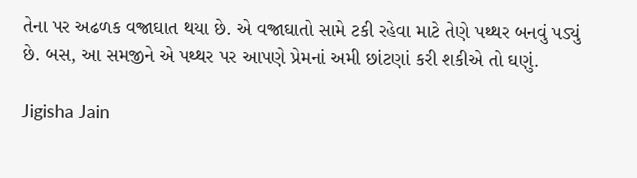તેના પર અઢળક વજ્રાઘાત થયા છે. એ વજ્રાઘાતો સામે ટકી રહેવા માટે તેણે પથ્થર બનવું પડ્યું છે. બસ, આ સમજીને એ પથ્થર પર આપણે પ્રેમનાં અમી છાંટણાં કરી શકીએ તો ઘણું.

Jigisha Jain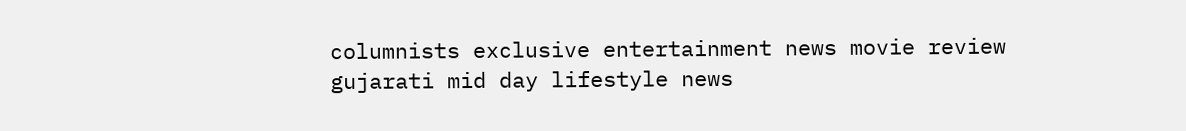columnists exclusive entertainment news movie review gujarati mid day lifestyle news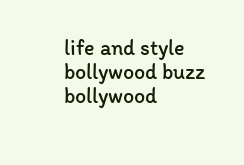life and style bollywood buzz bollywood